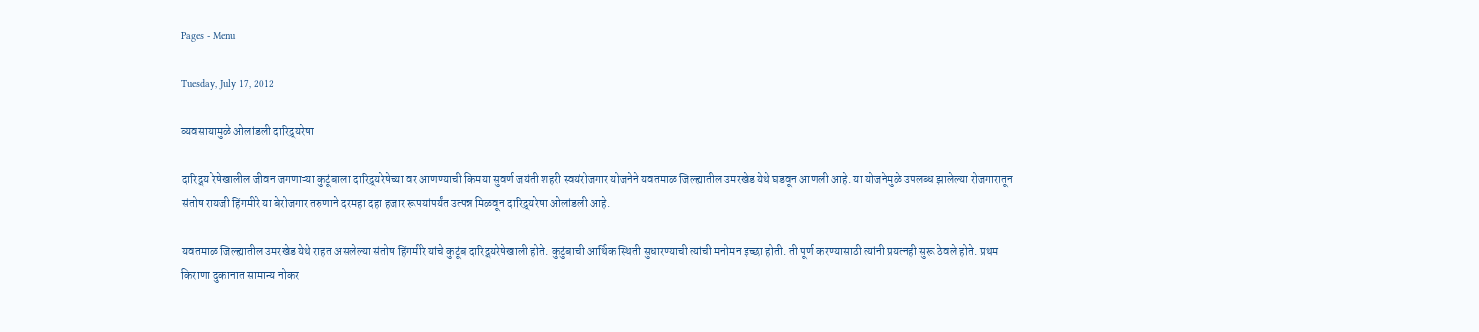Pages - Menu

Tuesday, July 17, 2012

व्यवसायामुळे ओलांडली दारिद्र्यरेषा

दारिद्र्य रेषेखालील जीवन जगणाऱ्या कुटूंबाला दारिद्र्यरेषेच्या वर आणण्याची किमया सुवर्ण जयंती शहरी स्वयंरोजगार योजनेने यवतमाळ जिल्ह्यातील उमरखेड येथे घडवून आणली आहे. या योजनेमुळे उपलब्ध झालेल्या रोजगारातून संतोष रायजी हिंगमीरे या बेरोजगार तरुणाने दरमहा दहा हजार रूपयांपर्यंत उत्पन्न मिळवून दारिद्र्यरेषा ओलांडली आहे.

यवतमाळ जिल्ह्यातील उमरखेड येथे राहत असलेल्या संतोष हिंगमीरे यांचे कुटूंब दारिद्र्यरेषेखाली होते. कुटुंबाची आर्थिक स्थिती सुधारण्याची त्यांची मनोमन इच्छा होती. ती पूर्ण करण्यासाठी त्यांनी प्रयत्नही सुरू ठेवले होते. प्रथम किराणा दुकानात सामान्य नोकर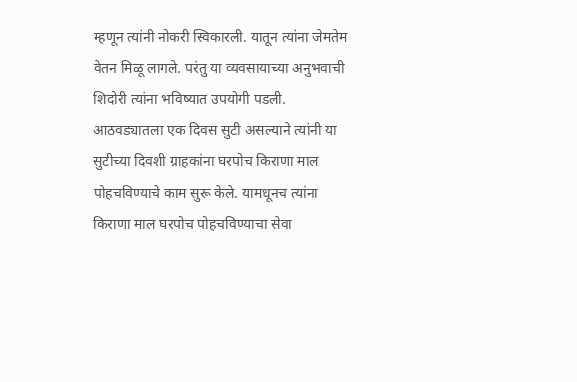म्हणून त्यांनी नोकरी स्विकारली. यातून त्यांना जेमतेम वेतन मिळू लागले. परंतु या व्यवसायाच्या अनुभवाची शिदोरी त्यांना भविष्यात उपयोगी पडली. आठवड्यातला एक दिवस सुटी असल्याने त्यांनी या सुटीच्या दिवशी ग्राहकांना घरपोच किराणा माल पोहचविण्याचे काम सुरू केले. यामधूनच त्यांना किराणा माल घरपोच पोहचविण्याचा सेवा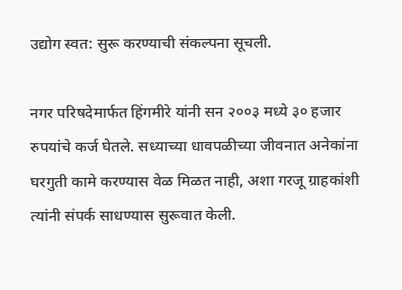उद्योग स्वत: सुरू करण्याची संकल्पना सूचली.

नगर परिषदेमार्फत हिंगमीरे यांनी सन २००३ मध्ये ३० हजार रुपयांचे कर्ज घेतले. सध्याच्या धावपळीच्या जीवनात अनेकांना घरगुती कामे करण्यास वेळ मिळत नाही, अशा गरजू ग्राहकांशी त्यांनी संपर्क साधण्यास सुरूवात केली.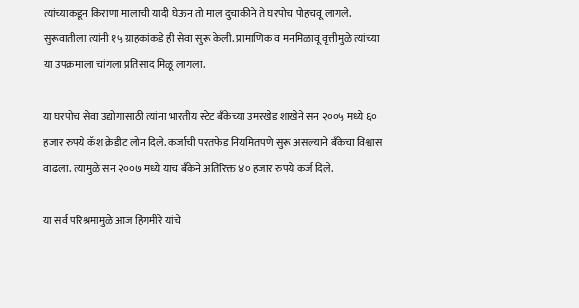त्यांच्याकडून किराणा मालाची यादी घेऊन तो माल दुचाकीने ते घरपोच पोहचवू लागले. सुरूवातीला त्यांनी १५ ग्राहकांकडे ही सेवा सुरू केली. प्रामाणिक व मनमिळावू वृत्तीमुळे त्यांच्या या उपक्रमाला चांगला प्रतिसाद मिळू लागला.

या घरपोच सेवा उद्योगासाठी त्यांना भारतीय स्टेट बँकेच्या उमरखेड शाखेने सन २००५ मध्ये ६० हजार रुपये कॅश क्रेडीट लोन दिले. कर्जाची परतफेड नियमितपणे सुरू असल्याने बँकेचा विश्वास वाढला. त्यामुळे सन २००७ मध्ये याच बँकेने अतिरिक्त ४० हजार रुपये कर्ज दिले.

या सर्व परिश्रमामुळे आज हिंगमीरे यांचे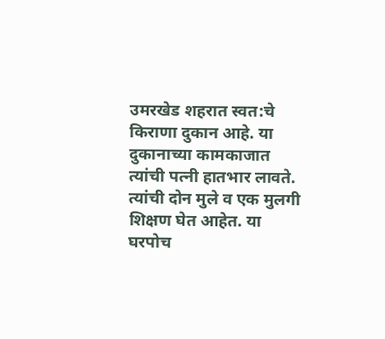उमरखेड शहरात स्वत:चे किराणा दुकान आहे. या दुकानाच्या कामकाजात त्यांची पत्नी हातभार लावते. त्यांची दोन मुले व एक मुलगी शिक्षण घेत आहेत. या घरपोच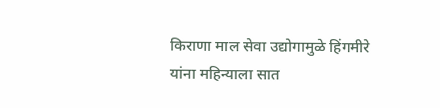किराणा माल सेवा उद्योगामुळे हिंगमीरे यांना महिन्याला सात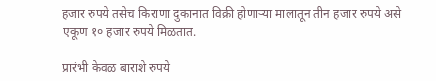हजार रुपये तसेच किराणा दुकानात विक्री होणाऱ्या मालातून तीन हजार रुपये असे एकूण १० हजार रुपये मिळतात.

प्रारंभी केवळ बाराशे रुपये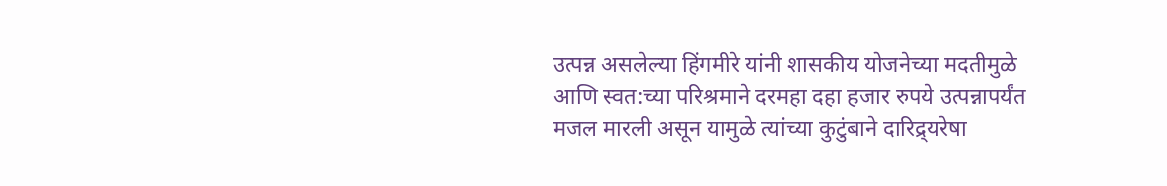उत्पन्न असलेल्या हिंगमीरे यांनी शासकीय योजनेच्या मदतीमुळे आणि स्वत:च्या परिश्रमाने दरमहा दहा हजार रुपये उत्पन्नापर्यंत मजल मारली असून यामुळे त्यांच्या कुटुंबाने दारिद्र्यरेषा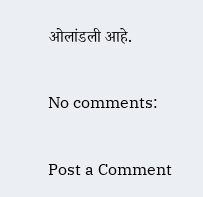ओलांडली आहे.

No comments:

Post a Comment